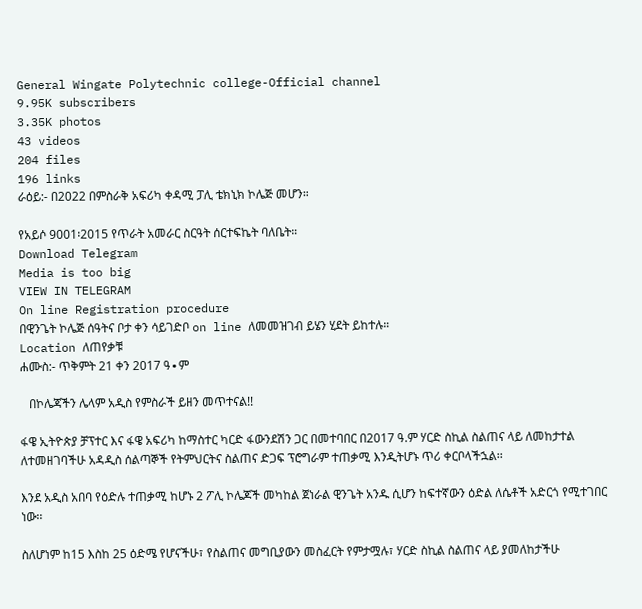General Wingate Polytechnic college-Official channel
9.95K subscribers
3.35K photos
43 videos
204 files
196 links
ራዕይ:- በ2022 በምስራቅ አፍሪካ ቀዳሚ ፓሊ ቴክኒክ ኮሌጅ መሆን።

የአይሶ 9001፡2015 የጥራት አመራር ስርዓት ሰርተፍኬት ባለቤት።
Download Telegram
Media is too big
VIEW IN TELEGRAM
On line Registration procedure
በዊንጌት ኮሌጅ ሰዓትና ቦታ ቀን ሳይገድቦ on line ለመመዝገብ ይሄን ሂደት ይከተሉ።
Location ለጠየቃቹ
ሐሙስ:- ጥቅምት 21 ቀን 2017 ዓ∙ም

   በኮሌጃችን ሌላም አዲስ የምስራች ይዘን መጥተናል!!

ፋዌ ኢትዮጵያ ቻፕተር እና ፋዌ አፍሪካ ከማስተር ካርድ ፋውንደሽን ጋር በመተባበር በ2017 ዓ.ም ሃርድ ስኪል ስልጠና ላይ ለመከታተል ለተመዘገባችሁ አዳዲስ ሰልጣኞች የትምህርትና ስልጠና ድጋፍ ፕሮግራም ተጠቃሚ እንዲትሆኑ ጥሪ ቀርቦላችኋል፡፡

እንደ አዲስ አበባ የዕድሉ ተጠቃሚ ከሆኑ 2 ፖሊ ኮሌጆች መካከል ጀነራል ዊንጌት አንዱ ሲሆን ከፍተኛውን ዕድል ለሴቶች አድርጎ የሚተገበር ነው፡፡

ስለሆነም ከ15 እስከ 25 ዕድሜ የሆናችሁ፣ የስልጠና መግቢያውን መስፈርት የምታሟሉ፣ ሃርድ ስኪል ስልጠና ላይ ያመለከታችሁ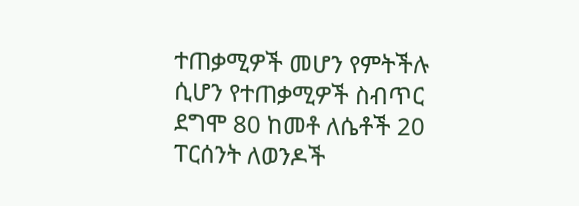ተጠቃሚዎች መሆን የምትችሉ ሲሆን የተጠቃሚዎች ስብጥር ደግሞ 80 ከመቶ ለሴቶች 20 ፐርሰንት ለወንዶች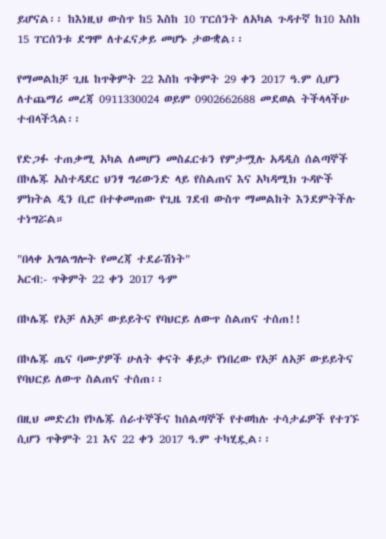ይሆናል፡፡ ከእነዚህ ውስጥ ከ5 እስከ 10 ፐርሰንት ለአካል ጉዳተኛ ከ10 እስከ 15 ፐርሰንቱ ደግሞ ለተፈናቃይ መሆኑ ታውቋል፡፡

የማመልከቻ ጊዜ ከጥቅምት 22 እስከ ጥቅምት 29 ቀን 2017 ዓ.ም ሲሆን ለተጨማሪ መረጃ 0911330024 ወይም 0902662688 መደወል ትችላላችሁ ተብላችኋል፡፡

የድጋፉ ተጠቃሚ አካል ለመሆን መስፈርቱን የምታሟሉ አዳዲስ ሰልጣኞች በኮሌጁ አስተዳደር ህንፃ ግሪውንድ ላይ የስልጠና እና አካዳሚክ ጉዳዮች ምክትል ዲን ቢሮ በተቀመጠው የጊዜ ገደብ ውስጥ ማመልከት እንደምትችሉ ተነግሯል።

"በላቀ አግልግሎት የመረጃ ተደራሽነት"
አርብ:- ጥቅምት 22 ቀን 2017 ዓ∙ም

በኮሌጁ የአቻ ለአቻ ውይይትና የባህርይ ለውጥ ስልጠና ተሰጠ!!

በኮሌጁ ጤና ባሙያዎች ሁለት ቀናት ቆይታ የነበረው የአቻ ለአቻ ውይይትና የባህርይ ለውጥ ስልጠና ተሰጠ፡፡

በዚህ መድረክ የኮሌጁ ሰራተኞችና ከሰልጣኞች የተወከሉ ተሳታፊዎች የተገኙ ሲሆን ጥቅምት 21 እና 22 ቀን 2017 ዓ.ም ተካሂዷል፡፡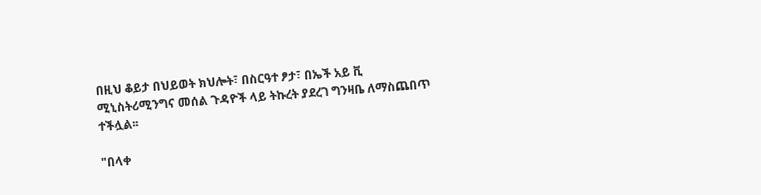በዚህ ቆይታ በህይወት ክህሎት፣ በስርዓተ ፆታ፣ በኤች አይ ቪ ሚኒስትሪሚንግና መሰል ጉዳዮች ላይ ትኩረት ያደረገ ግንዛቤ ለማስጨበጥ ተችሏል፡፡

"በላቀ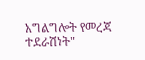አግልግሎት የመረጃ ተደራሽነት"